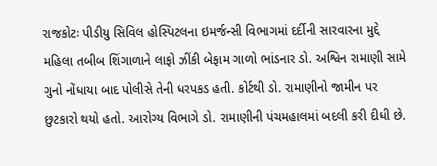રાજકોટઃ પીડીયુ સિવિલ હોસ્પિટલના ઇમર્જન્સી વિભાગમાં દર્દીની સારવારના મુદ્દે મહિલા તબીબ શિંગાળાને લાફો ઝીંકી બેફામ ગાળો ભાંડનાર ડો. અશ્વિન રામાણી સામે ગુનો નોંધાયા બાદ પોલીસે તેની ધરપકડ હતી. કોર્ટથી ડો. રામાણીનો જામીન પર છુટકારો થયો હતો. આરોગ્ય વિભાગે ડો. રામાણીની પંચમહાલમાં બદલી કરી દીધી છે.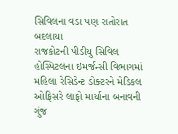સિવિલના વડા પણ રાતોરાત બદલાયા
રાજકોટની પીડીયુ સિવિલ હોસ્પિટલના ઇમર્જન્સી વિભાગમાં મહિલા રેસિડેન્ટ ડોક્ટરને મેડિકલ ઓફિસરે લાફો માર્યાના બનાવની ગુંજ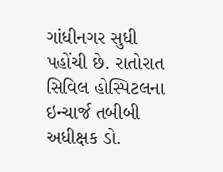ગાંધીનગર સુધી પહોંચી છે. રાતોરાત સિવિલ હોસ્પિટલના ઇન્ચાર્જ તબીબી અધીક્ષક ડો.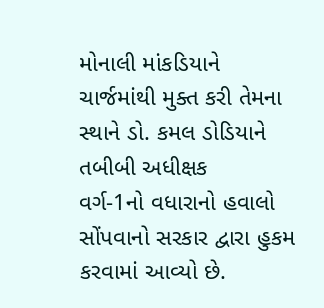મોનાલી માંકડિયાને ચાર્જમાંથી મુક્ત કરી તેમના સ્થાને ડો. કમલ ડોડિયાને તબીબી અધીક્ષક
વર્ગ-1નો વધારાનો હવાલો સોંપવાનો સરકાર દ્વારા હુકમ કરવામાં આવ્યો છે.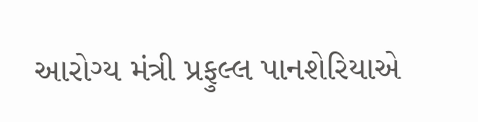આરોગ્ય મંત્રી પ્રફુલ્લ પાનશેરિયાએ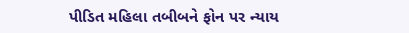પીડિત મહિલા તબીબને ફોન પર ન્યાય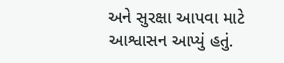અને સુરક્ષા આપવા માટે આશ્વાસન આપ્યું હતું.